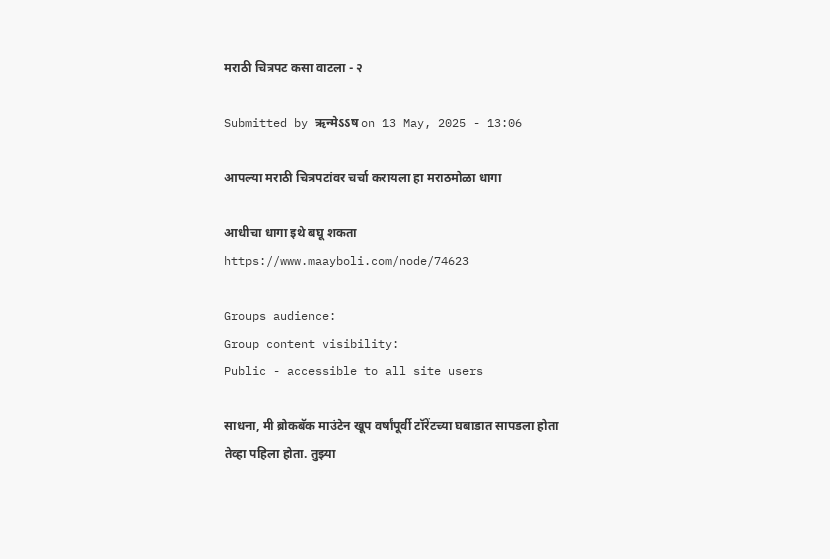मराठी चित्रपट कसा वाटला - २

Submitted by ऋन्मेऽऽष on 13 May, 2025 - 13:06

आपल्या मराठी चित्रपटांवर चर्चा करायला हा मराठमोळा धागा

आधीचा धागा इथे बघू शकता
https://www.maayboli.com/node/74623

Groups audience:
Group content visibility:
Public - accessible to all site users

साधना, मी ब्रोकबॅक माउंटेन खूप वर्षांपूर्वी टॉरेंटच्या घबाडात सापडला होता तेव्हा पहिला होता. तुझ्या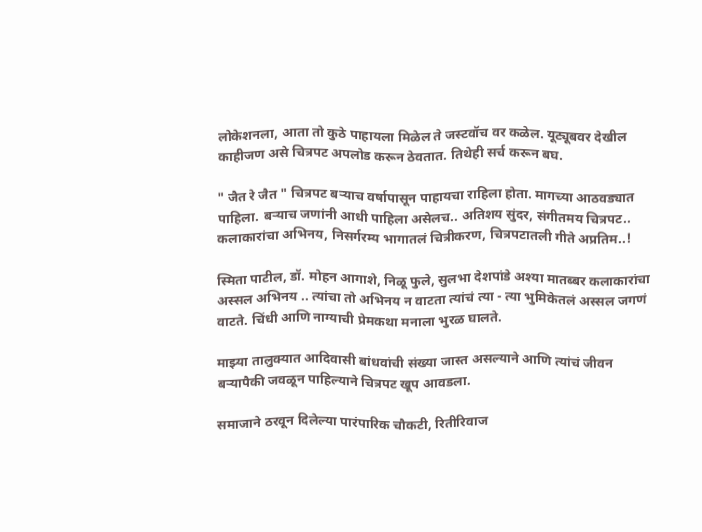लोकेशनला, आता तो कुठे पाहायला मिळेल ते जस्टवॉच वर कळेल. यूट्यूबवर देखील काहीजण असे चित्रपट अपलोड करून ठेवतात. तिथेही सर्च करून बघ.

" जैत रे जैत " चित्रपट बऱ्याच वर्षापासून पाहायचा राहिला होता. मागच्या आठवड्यात पाहिला. बऱ्याच जणांनी आधी पाहिला असेलच.. अतिशय सुंदर, संगीतमय चित्रपट.. कलाकारांचा अभिनय, निसर्गरम्य भागातलं चित्रीकरण, चित्रपटातली गीते अप्रतिम..!

स्मिता पाटील, डॉ. मोहन आगाशे, निळू फुले, सुलभा देशपांडे अश्या मातब्बर कलाकारांचा अस्सल अभिनय .. त्यांचा तो अभिनय न वाटता त्यांचं त्या - त्या भुमिकेतलं अस्सल जगणं वाटते. चिंधी आणि नाग्याची प्रेमकथा मनाला भुरळ घालते.

माझ्या तालुक्यात आदिवासी बांधवांची संख्या जास्त असल्याने आणि त्यांचं जीवन बऱ्यापैकी जवळून पाहिल्याने चित्रपट खूप आवडला.

समाजाने ठरवून दिलेल्या पारंपारिक चौकटी, रितीरिवाज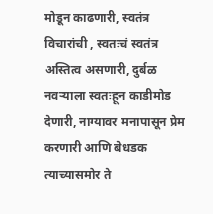मोडून काढणारी, स्वतंत्र विचारांची , स्वतःचं स्वतंत्र अस्तित्व असणारी, दुर्बळ नवऱ्याला स्वतःहून काडीमोड देणारी, नाग्यावर मनापासून प्रेम करणारी आणि बेधडक त्याच्यासमोर ते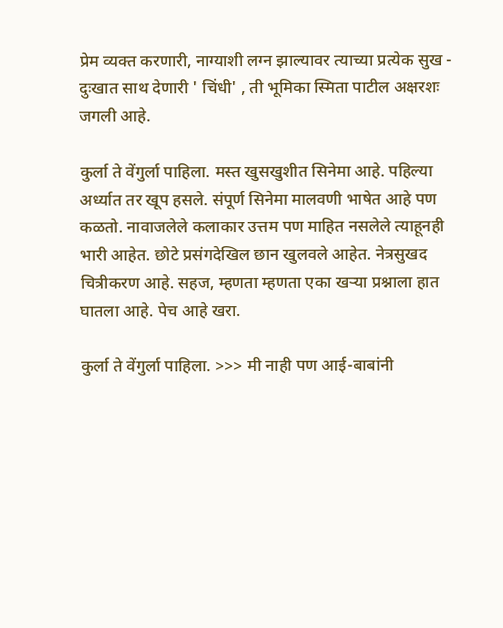प्रेम व्यक्त करणारी, नाग्याशी लग्न झाल्यावर त्याच्या प्रत्येक सुख - दुःखात साथ देणारी ' चिंधी' , ती भूमिका स्मिता पाटील अक्षरशः जगली आहे.

कुर्ला ते वेंगुर्ला पाहिला. मस्त खुसखुशीत सिनेमा आहे. पहिल्या अर्ध्यात तर खूप हसले. संपूर्ण सिनेमा मालवणी भाषेत आहे पण कळतो. नावाजलेले कलाकार उत्तम पण माहित नसलेले त्याहूनही भारी आहेत. छोटे प्रसंगदेखिल छान खुलवले आहेत. नेत्रसुखद चित्रीकरण आहे. सहज, म्हणता म्हणता एका खऱ्या प्रश्नाला हात घातला आहे. पेच आहे खरा.

कुर्ला ते वेंगुर्ला पाहिला. >>> मी नाही पण आई-बाबांनी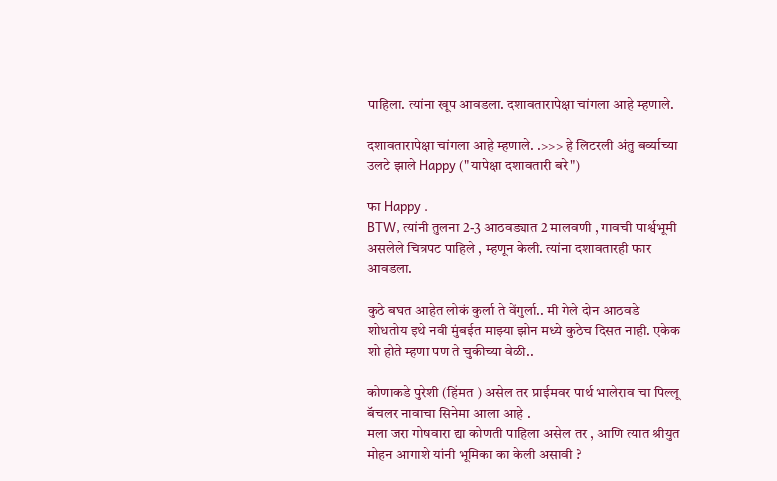पाहिला. त्यांना खूप आवडला. दशावतारापेक्षा चांगला आहे म्हणाले.

दशावतारापेक्षा चांगला आहे म्हणाले. .>>> हे लिटरली अंतु बर्व्याच्या उलटे झाले Happy ("यापेक्षा दशावतारी बरे")

फा Happy .
BTW, त्यांनी तुलना 2-3 आठवड्यात 2 मालवणी , गावची पार्श्वभूमी असलेले चित्रपट पाहिले , म्हणून केली. त्यांना दशावतारही फार आवडला.

कुठे बघत आहेत लोकं कुर्ला ते वेंगुर्ला.. मी गेले दोन आठवडे शोधतोय इथे नवी मुंबईत माझ्या झोन मध्ये कुठेच दिसत नाही. एकेक शो होते म्हणा पण ते चुकीच्या वेळी..

कोणाकडे पुरेशी (हिंमत ) असेल तर प्राईमवर पार्थ भालेराव चा पिल्लू बॅचलर नावाचा सिनेमा आला आहे .
मला जरा गोषवारा द्या कोणती पाहिला असेल तर , आणि त्यात श्रीयुत मोहन आगाशे यांनी भूमिका का केली असावी ?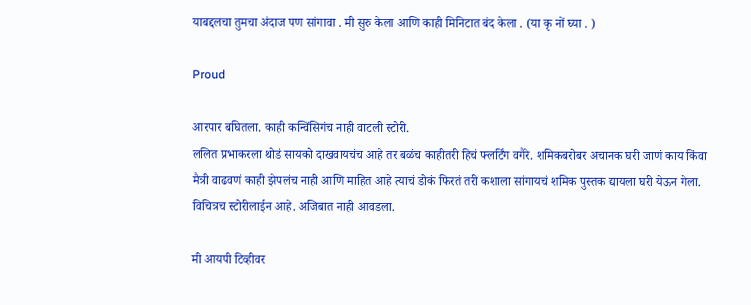याबद्दलचा तुमचा अंदाज पण सांगावा . मी सुरु केला आणि काही मिनिटात बंद केला . (या कृ नों घ्या . )

Proud

आरपार बघितला. काही कन्विंसिगंच नाही वाटली स्टोरी.
ललित प्रभाकरला थोडं सायको दाखवायचंच आहे तर बळंच काहीतरी हिचं फ्लर्टिंग वगैरे. शमिकबरोबर अचानक घरी जाणं काय किंवा मैत्री वाढवणं काही झेपलंच नाही आणि माहित आहे त्याचं डोकं फिरतं तरी कशाला सांगायचं शमिक पुस्तक द्यायला घरी येऊन गेला. विचित्रच स्टोरीलाईन आहे. अजिबात नाही आवडला.

मी आयपी टिव्हीवर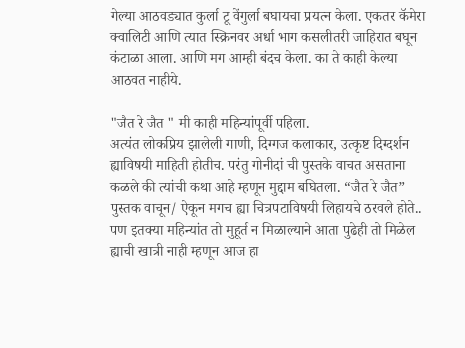गेल्या आठवड्यात कुर्ला टू वेंगुर्ला बघायचा प्रयत्न केला. एकतर कॅमेरा क्वालिटी आणि त्यात स्क्रिनवर अर्धा भाग कसलीतरी जाहिरात बघून कंटाळा आला. आणि मग आम्ही बंदच केला. का ते काही केल्या आठवत नाहीये.

"जैत रे जैत " मी काही महिन्यांपूर्वी पहिला.
अत्यंत लोकप्रिय झालेली गाणी, दिग्गज कलाकार, उत्कृष्ट दिग्दर्शन ह्याविषयी माहिती होतीच. परंतु गोनीदां ची पुस्तके वाचत असताना कळले की त्यांची कथा आहे म्हणून मुद्दाम बघितला. “जैत रे जैत” पुस्तक वाचून/ ऐकून मगच ह्या चित्रपटाविषयी लिहायचे ठरवले होते.. पण इतक्या महिन्यांत तो मुहूर्त न मिळाल्याने आता पुढेही तो मिळेल ह्याची खात्री नाही म्हणून आज हा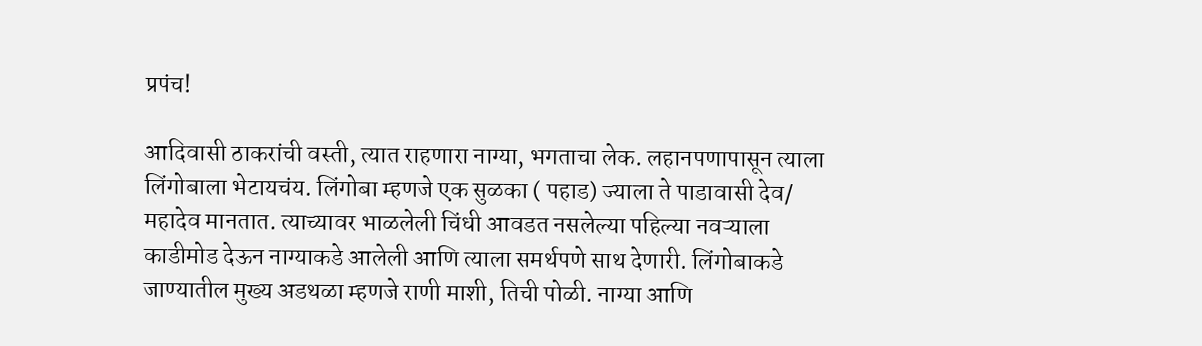प्रपंच!

आदिवासी ठाकरांची वस्ती, त्यात राहणारा नाग्या, भगताचा लेक. लहानपणापासून त्याला लिंगोबाला भेटायचंय. लिंगोबा म्हणजे एक सुळका ( पहाड) ज्याला ते पाडावासी देव/ महादेव मानतात. त्याच्यावर भाळलेली चिंधी आवडत नसलेल्या पहिल्या नवऱ्याला काडीमोड देऊन नाग्याकडे आलेली आणि त्याला समर्थपणे साथ देणारी. लिंगोबाकडे जाण्यातील मुख्य अडथळा म्हणजे राणी माशी, तिची पोळी. नाग्या आणि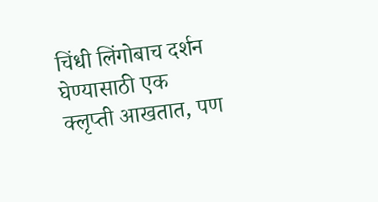चिंधी लिंगोबाच दर्शन घेण्यासाठी एक क्लृप्ती आखतात, पण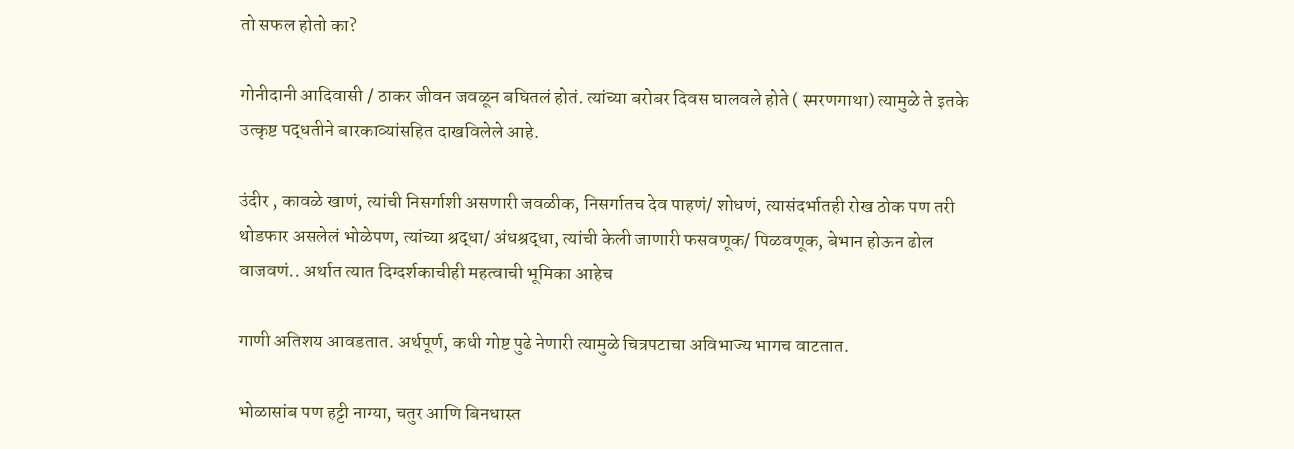तो सफल होतो का?

गोनीदानी आदिवासी / ठाकर जीवन जवळून बघितलं होतं. त्यांच्या बरोबर दिवस घालवले होते ( स्मरणगाथा) त्यामुळे ते इतके उत्कृष्ट पद्धतीने बारकाव्यांसहित दाखविलेले आहे.

उंदीर , कावळे खाणं, त्यांची निसर्गाशी असणारी जवळीक, निसर्गातच देव पाहणं/ शोधणं, त्यासंदर्भातही रोख ठोक पण तरी थोडफार असलेलं भोळेपण, त्यांच्या श्रद्धा/ अंधश्रद्धा, त्यांची केली जाणारी फसवणूक/ पिळवणूक, बेभान होऊन ढोल वाजवणं.. अर्थात त्यात दिग्दर्शकाचीही महत्वाची भूमिका आहेच

गाणी अतिशय आवडतात. अर्थपूर्ण, कधी गोष्ट पुढे नेणारी त्यामुळे चित्रपटाचा अविभाज्य भागच वाटतात.

भोळासांब पण हट्टी नाग्या, चतुर आणि बिनधास्त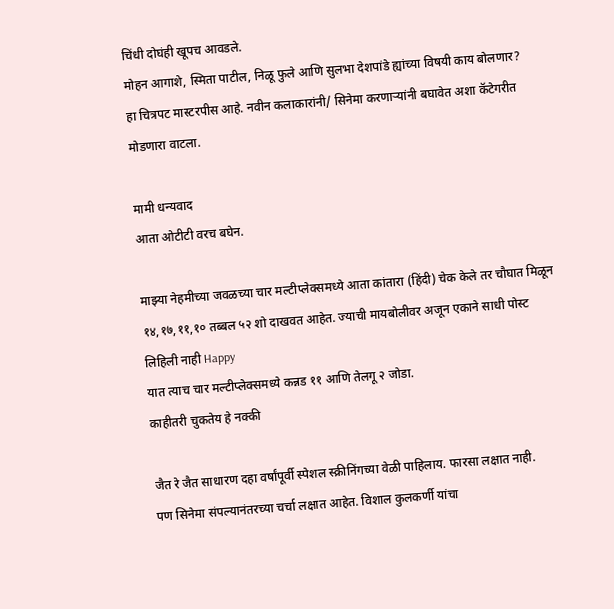चिंधी दोघंही खूपच आवडले.
मोहन आगाशे, स्मिता पाटील, निळू फुले आणि सुलभा देशपांडे ह्यांच्या विषयी काय बोलणार?
हा चित्रपट मास्टरपीस आहे. नवीन कलाकारांनी/ सिनेमा करणाऱ्यांनी बघावेत अशा कॅटेगरीत मोडणारा वाटला.

मामी धन्यवाद
आता ओटीटी वरच बघेन.

माझ्या नेहमीच्या जवळच्या चार मल्टीप्लेक्समध्ये आता कांतारा (हिंदी) चेक केले तर चौघात मिळून १४,१७,११,१० तब्बल ५२ शो दाखवत आहेत. ज्याची मायबोलीवर अजून एकाने साधी पोस्ट लिहिली नाही Happy
यात त्याच चार मल्टीप्लेक्समध्ये कन्नड ११ आणि तेलगू २ जोडा.
काहीतरी चुकतेय हे नक्की

जैत रे जैत साधारण दहा वर्षांपूर्वी स्पेशल स्क्रीनिंगच्या वेळी पाहिलाय. फारसा लक्षात नाही.
पण सिनेमा संपल्यानंतरच्या चर्चा लक्षात आहेत. विशाल कुलकर्णी यांचा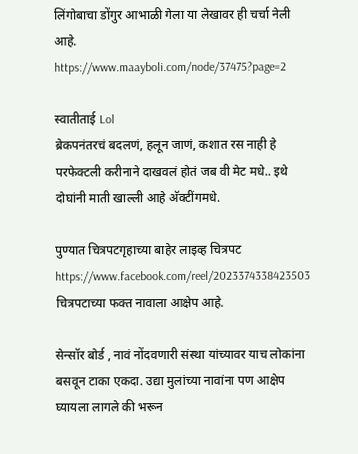लिंगोबाचा डोंगुर आभाळी गेला या लेखावर ही चर्चा नेली आहे.
https://www.maayboli.com/node/37475?page=2

स्वातीताई Lol
ब्रेकपनंतरचं बदलणं, हलून जाणं, कशात रस नाही हे परफेक्टली करीनाने दाखवलं होतं जब वी मेट मधे.. इथे दोघांनी माती खाल्ली आहे अ‍ॅक्टींगमधे.

पुण्यात चित्रपटगृहाच्या बाहेर लाइव्ह चित्रपट
https://www.facebook.com/reel/2023374338423503
चित्रपटाच्या फक्त नावाला आक्षेप आहे.

सेन्सॉर बोर्ड , नावं नोंदवणारी संस्था यांच्यावर याच लोकांना बसवून टाका एकदा. उद्या मुलांच्या नावांना पण आक्षेप घ्यायला लागले की भरून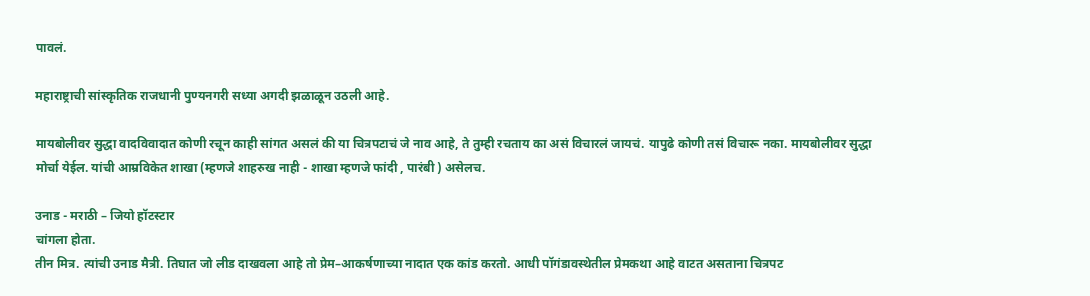पावलं.

महाराष्ट्राची सांस्कृतिक राजधानी पुण्यनगरी सध्या अगदी झळाळून उठली आहे.

मायबोलीवर सुद्धा वादविवादात कोणी रचून काही सांगत असलं की या चित्रपटाचं जे नाव आहे, ते तुम्ही रचताय का असं विचारलं जायचं. यापुढे कोणी तसं विचारू नका. मायबोलीवर सुद्धा मोर्चा येईल. यांची आम्रविकेत शाखा (म्हणजे शाहरुख नाही - शाखा म्हणजे फांदी , पारंबी ) असेलच.

उनाड - मराठी – जियो हॉटस्टार
चांगला होता.
तीन मित्र. त्यांची उनाड मैत्री. तिघात जो लीड दाखवला आहे तो प्रेम–आकर्षणाच्या नादात एक कांड करतो. आधी पॉगंडावस्थेतील प्रेमकथा आहे वाटत असताना चित्रपट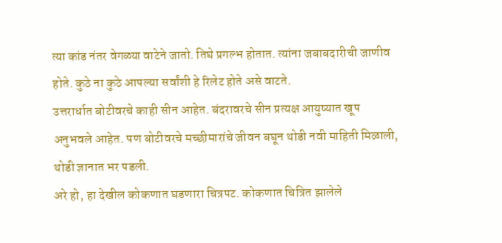त्या कांड नंतर वेगळ्या वाटेने जातो. तिघे प्रगल्भ होतात. त्यांना जबाबदारीची जाणीव होते. कुठे ना कुठे आपल्या सर्वांशी हे रिलेट होते असे वाटते.
उत्तरार्धात बोटीवरचे काही सीन आहेत. बंदरावरचे सीन प्रत्यक्ष आयुष्यात खूप अनुभवले आहेत. पण बोटीवरचे मच्छीमारांचे जीवन बघून थोडी नवी माहिती मिळाली, थोडी ज्ञानात भर पडली.
अरे हो, हा देखील कोकणात घडणारा चित्रपट. कोकणात चित्रित झालेले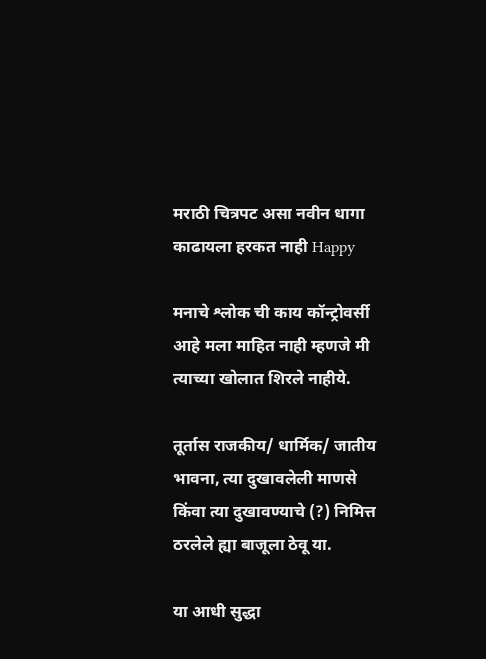मराठी चित्रपट असा नवीन धागा काढायला हरकत नाही Happy

मनाचे श्लोक ची काय कॉन्ट्रोवर्सी आहे मला माहित नाही म्हणजे मी त्याच्या खोलात शिरले नाहीये.

तूर्तास राजकीय/ धार्मिक/ जातीय भावना, त्या दुखावलेली माणसे किंवा त्या दुखावण्याचे (?) निमित्त ठरलेले ह्या बाजूला ठेवू या.

या आधी सुद्धा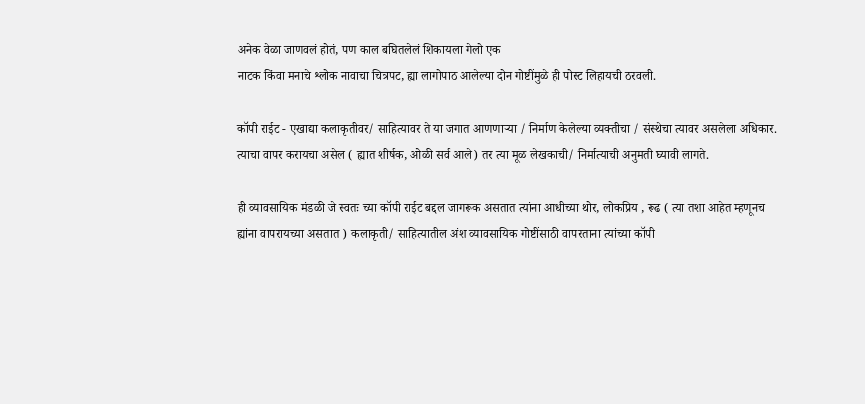अनेक वेळा जाणवलं होतं, पण काल बघितलेलं शिकायला गेलो एक
नाटक किंवा मनाचे श्लोक नावाचा चित्रपट, ह्या लागोपाठ आलेल्या दोन गोष्टींमुळे ही पोस्ट लिहायची ठरवली.

कॉपी राईट - एखाद्या कलाकृतीवर/ साहित्यावर ते या जगात आणणाऱ्या / निर्माण केलेल्या व्यक्तीचा / संस्थेचा त्यावर असलेला अधिकार. त्याचा वापर करायचा असेल ( ह्यात शीर्षक, ओळी सर्व आले) तर त्या मूळ लेखकाची/ निर्मात्याची अनुमती घ्यावी लागते.

ही व्यावसायिक मंडळी जे स्वतः च्या कॉपी राईट बद्दल जागरूक असतात त्यांना आधीच्या थोर, लोकप्रिय , रूढ ( त्या तशा आहेत म्हणूनच ह्यांना वापरायच्या असतात ) कलाकृती/ साहित्यातील अंश व्यावसायिक गोष्टींसाठी वापरताना त्यांच्या कॉपी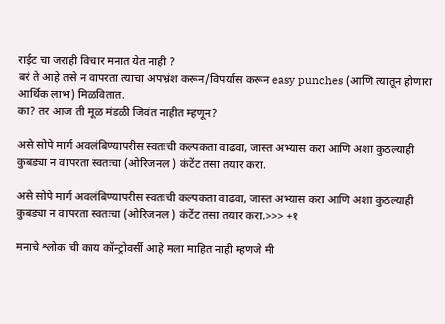राईट चा जराही विचार मनात येत नाही ?
बरं ते आहे तसे न वापरता त्याचा अपभ्रंश करून/विपर्यास करून easy punches (आणि त्यातून होणारा आर्थिक लाभ) मिळवितात.
का? तर आज ती मूळ मंडळी जिवंत नाहीत म्हणून?

असे सोपे मार्ग अवलंबिण्यापरीस स्वतःची कल्पकता वाढवा, जास्त अभ्यास करा आणि अशा कुठल्याही कुबड्या न वापरता स्वतःचा (ओरिजनल ) कंटेंट तसा तयार करा.

असे सोपे मार्ग अवलंबिण्यापरीस स्वतःची कल्पकता वाढवा, जास्त अभ्यास करा आणि अशा कुठल्याही कुबड्या न वापरता स्वतःचा (ओरिजनल ) कंटेंट तसा तयार करा.>>> +१

मनाचे श्लोक ची काय कॉन्ट्रोवर्सी आहे मला माहित नाही म्हणजे मी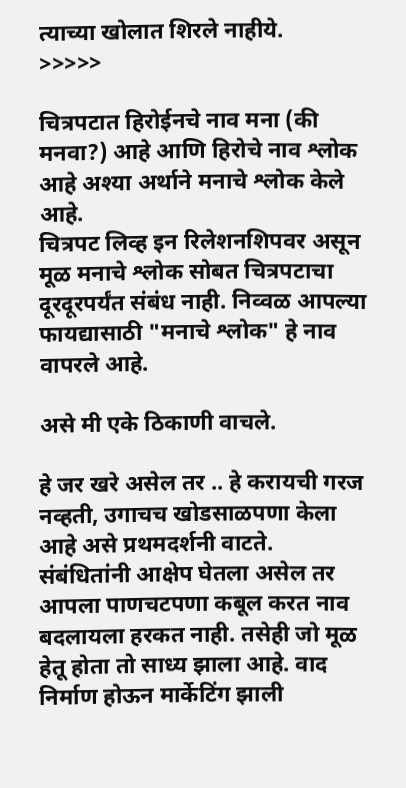त्याच्या खोलात शिरले नाहीये.
>>>>>

चित्रपटात हिरोईनचे नाव मना (की मनवा?) आहे आणि हिरोचे नाव श्लोक आहे अश्या अर्थाने मनाचे श्लोक केले आहे.
चित्रपट लिव्ह इन रिलेशनशिपवर असून मूळ मनाचे श्लोक सोबत चित्रपटाचा दूरदूरपर्यंत संबंध नाही. निव्वळ आपल्या फायद्यासाठी "मनाचे श्लोक" हे नाव वापरले आहे.

असे मी एके ठिकाणी वाचले.

हे जर खरे असेल तर .. हे करायची गरज नव्हती, उगाचच खोडसाळपणा केला आहे असे प्रथमदर्शनी वाटते. संबंधितांनी आक्षेप घेतला असेल तर आपला पाणचटपणा कबूल करत नाव बदलायला हरकत नाही. तसेही जो मूळ हेतू होता तो साध्य झाला आहे. वाद निर्माण होऊन मार्केटिंग झाली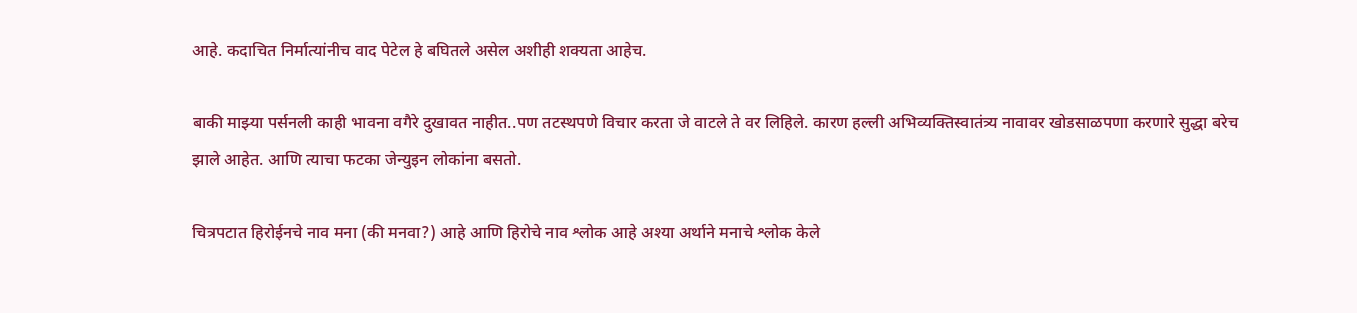आहे. कदाचित निर्मात्यांनीच वाद पेटेल हे बघितले असेल अशीही शक्यता आहेच.

बाकी माझ्या पर्सनली काही भावना वगैरे दुखावत नाहीत..पण तटस्थपणे विचार करता जे वाटले ते वर लिहिले. कारण हल्ली अभिव्यक्तिस्वातंत्र्य नावावर खोडसाळपणा करणारे सुद्धा बरेच झाले आहेत. आणि त्याचा फटका जेन्युइन लोकांना बसतो.

चित्रपटात हिरोईनचे नाव मना (की मनवा?) आहे आणि हिरोचे नाव श्लोक आहे अश्या अर्थाने मनाचे श्लोक केले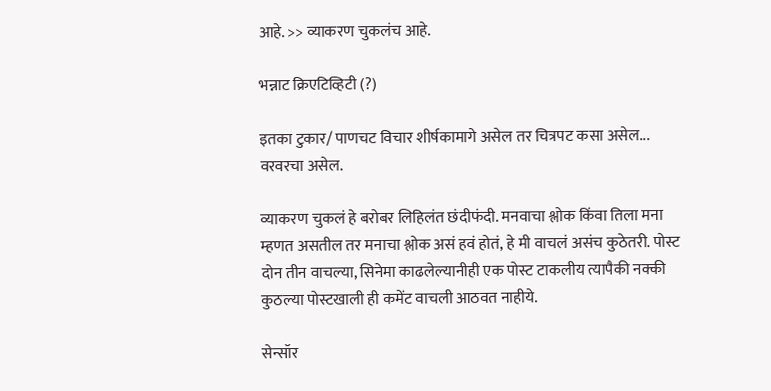आहे. >> व्याकरण चुकलंच आहे.

भन्नाट क्रिएटिव्हिटी (?)

इतका टुकार/ पाणचट विचार शीर्षकामागे असेल तर चित्रपट कसा असेल... वरवरचा असेल.

व्याकरण चुकलं हे बरोबर लिहिलंत छंदीफंदी. मनवाचा श्लोक किंवा तिला मना म्हणत असतील तर मनाचा श्लोक असं हवं होतं, हे मी वाचलं असंच कुठेतरी. पोस्ट दोन तीन वाचल्या, सिनेमा काढलेल्यानीही एक पोस्ट टाकलीय त्यापैकी नक्की कुठल्या पोस्टखाली ही कमेंट वाचली आठवत नाहीये.

सेन्सॉर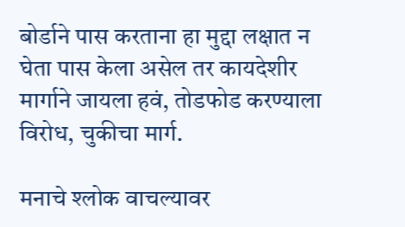बोर्डाने पास करताना हा मुद्दा लक्षात न घेता पास केला असेल तर कायदेशीर मार्गाने जायला हवं, तोडफोड करण्याला विरोध, चुकीचा मार्ग.

मनाचे श्लोक वाचल्यावर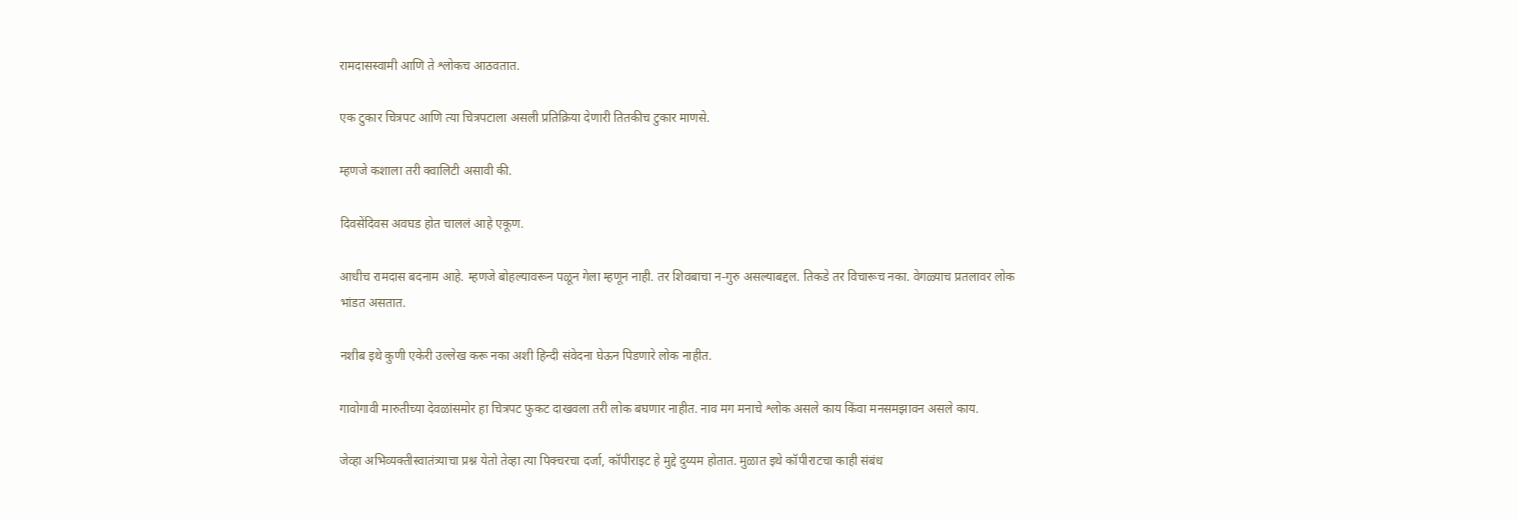रामदासस्वामी आणि ते श्लोकच आठवतात.

एक टुकार चित्रपट आणि त्या चित्रपटाला असली प्रतिक्रिया देणारी तितकीच टुकार माणसे.

म्हणजे कशाला तरी क्वालिटी असावी की.

दिवसेंदिवस अवघड होत चाललं आहे एकूण.

आधीच रामदास बदनाम आहे. म्हणजे बोहल्यावरून पळून गेला म्हणून नाही. तर शिवबाचा न-गुरु असल्याबद्दल. तिकडे तर विचारूच नका. वेगळ्याच प्रतलावर लोक भांडत असतात.

नशीब इथे कुणी एकेरी उल्लेख करू नका अशी हिन्दी संवेदना घेऊन पिडणारे लोक नाहीत.

गावोगावी मारुतीच्या देवळांसमोर हा चित्रपट फुकट दाखवला तरी लोक बघणार नाहीत. नाव मग मनाचे श्लोक असले काय किंवा मनसमझावन असले काय.

जेव्हा अभिव्यक्तीस्वातंत्र्याचा प्रश्न येतो तेव्हा त्या पिक्चरचा दर्जा, कॉपीराइट हे मुद्दे दुय्यम होतात. मुळात इथे कॉपीराटचा काही संबंध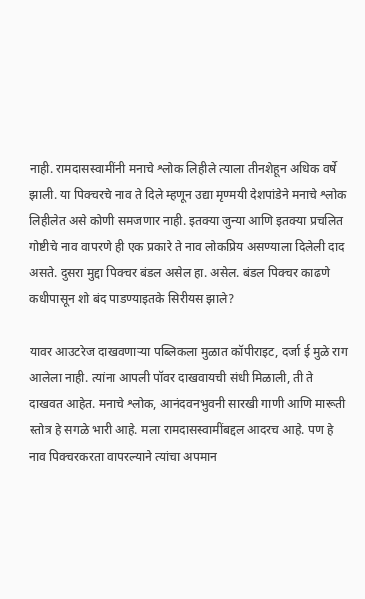नाही. रामदासस्वामींनी मनाचे श्लोक लिहीले त्याला तीनशेहून अधिक वर्षे झाली. या पिक्चरचे नाव ते दिले म्हणून उद्या मृण्मयी देशपांडेने मनाचे श्लोक लिहीलेत असे कोणी समजणार नाही. इतक्या जुन्या आणि इतक्या प्रचलित गोष्टीचे नाव वापरणे ही एक प्रकारे ते नाव लोकप्रिय असण्याला दिलेली दाद असते. दुसरा मुद्दा पिक्चर बंडल असेल हा. असेल. बंडल पिक्चर काढणे कधीपासून शो बंद पाडण्याइतके सिरीयस झाले?

यावर आउटरेज दाखवणार्‍या पब्लिकला मुळात कॉपीराइट, दर्जा ई मुळे राग आलेला नाही. त्यांना आपली पॉवर दाखवायची संधी मिळाली, ती ते दाखवत आहेत. मनाचे श्लोक, आनंदवनभुवनी सारखी गाणी आणि मारूती स्तोत्र हे सगळे भारी आहे. मला रामदासस्वामींबद्दल आदरच आहे. पण हे नाव पिक्चरकरता वापरल्याने त्यांचा अपमान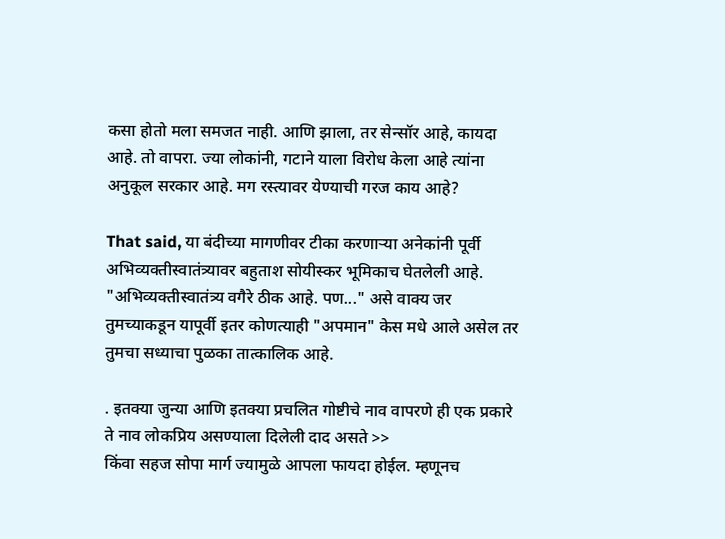कसा होतो मला समजत नाही. आणि झाला, तर सेन्सॉर आहे, कायदा आहे. तो वापरा. ज्या लोकांनी, गटाने याला विरोध केला आहे त्यांना अनुकूल सरकार आहे. मग रस्त्यावर येण्याची गरज काय आहे?

That said, या बंदीच्या मागणीवर टीका करणार्‍या अनेकांनी पूर्वी अभिव्यक्तीस्वातंत्र्यावर बहुताश सोयीस्कर भूमिकाच घेतलेली आहे. "अभिव्यक्तीस्वातंत्र्य वगैरे ठीक आहे. पण..." असे वाक्य जर तुमच्याकडून यापूर्वी इतर कोणत्याही "अपमान" केस मधे आले असेल तर तुमचा सध्याचा पुळका तात्कालिक आहे.

. इतक्या जुन्या आणि इतक्या प्रचलित गोष्टीचे नाव वापरणे ही एक प्रकारे ते नाव लोकप्रिय असण्याला दिलेली दाद असते >>
किंवा सहज सोपा मार्ग ज्यामुळे आपला फायदा होईल. म्हणूनच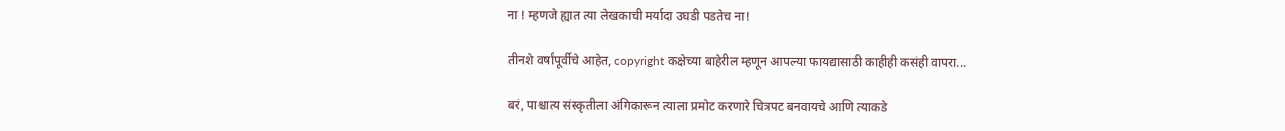ना ! म्हणजे ह्यात त्या लेखकाची मर्यादा उघडी पडतेच ना!

तीनशे वर्षांपूर्वीचे आहेत, copyright कक्षेच्या बाहेरील म्हणून आपल्या फायद्यासाठी काहीही कसंही वापरा...

बरं, पाश्चात्य संस्कृतीला अंगिकारून त्याला प्रमोट करणारे चित्रपट बनवायचे आणि त्याकडे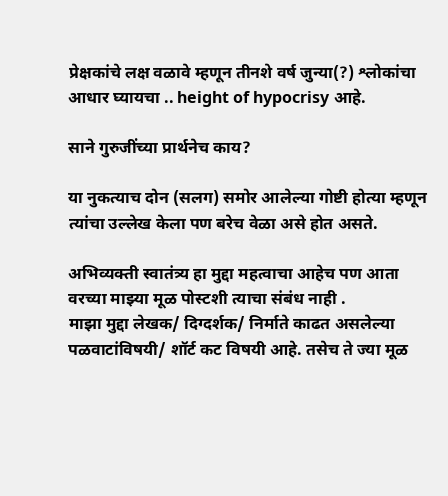प्रेक्षकांचे लक्ष वळावे म्हणून तीनशे वर्ष जुन्या(?) श्लोकांचा आधार घ्यायचा .. height of hypocrisy आहे.

साने गुरुजींच्या प्रार्थनेच काय?

या नुकत्याच दोन (सलग) समोर आलेल्या गोष्टी होत्या म्हणून त्यांचा उल्लेख केला पण बरेच वेळा असे होत असते.

अभिव्यक्ती स्वातंत्र्य हा मुद्दा महत्वाचा आहेच पण आता वरच्या माझ्या मूळ पोस्टशी त्याचा संबंध नाही .
माझा मुद्दा लेखक/ दिग्दर्शक/ निर्माते काढत असलेल्या पळवाटांविषयी/ शॉर्ट कट विषयी आहे. तसेच ते ज्या मूळ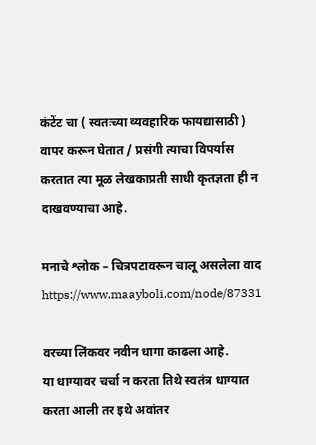कंटेंट चा ( स्वतःच्या व्यवहारिक फायद्यासाठी ) वापर करून घेतात / प्रसंगी त्याचा विपर्यास करतात त्या मूळ लेखकाप्रती साधी कृतज्ञता ही न दाखवण्याचा आहे.

मनाचे श्लोक – चित्रपटावरून चालू असलेला वाद
https://www.maayboli.com/node/87331

वरच्या लिंकवर नवीन धागा काढला आहे.
या धाग्यावर चर्चा न करता तिथे स्वतंत्र धाग्यात करता आली तर इथे अवांतर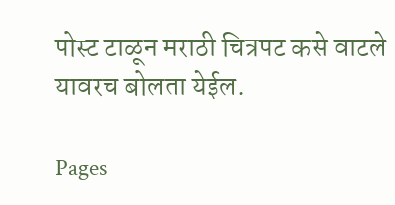पोस्ट टाळून मराठी चित्रपट कसे वाटले यावरच बोलता येईल.

Pages